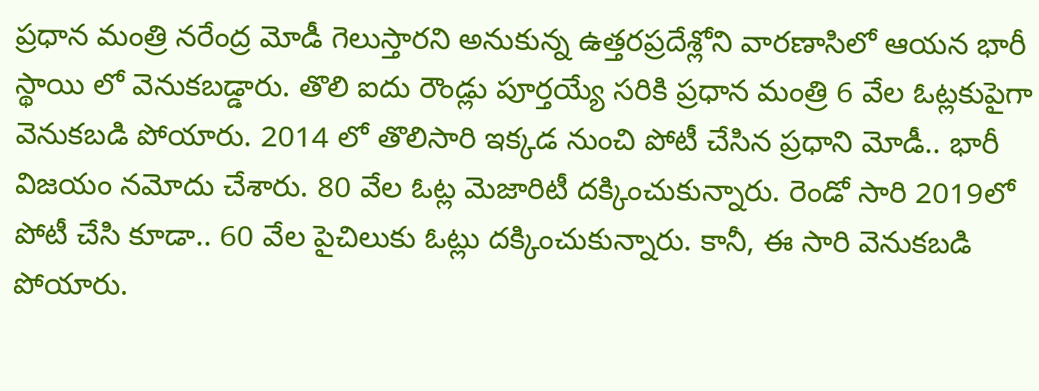ప్రధాన మంత్రి నరేంద్ర మోడీ గెలుస్తారని అనుకున్న ఉత్తరప్రదేశ్లోని వారణాసిలో ఆయన భారీ స్థాయి లో వెనుకబడ్డారు. తొలి ఐదు రౌండ్లు పూర్తయ్యే సరికి ప్రధాన మంత్రి 6 వేల ఓట్లకుపైగా వెనుకబడి పోయారు. 2014 లో తొలిసారి ఇక్కడ నుంచి పోటీ చేసిన ప్రధాని మోడీ.. భారీ విజయం నమోదు చేశారు. 80 వేల ఓట్ల మెజారిటీ దక్కించుకున్నారు. రెండో సారి 2019లో పోటీ చేసి కూడా.. 60 వేల పైచిలుకు ఓట్లు దక్కించుకున్నారు. కానీ, ఈ సారి వెనుకబడి పోయారు.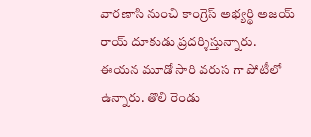వారణాసి నుంచి కాంగ్రెస్ అభ్యర్థి అజయ్ రాయ్ దూకుడు ప్రదర్శిస్తున్నారు. ఈయన మూడో సారి వరుస గా పోటీలో ఉన్నారు. తొలి రెండు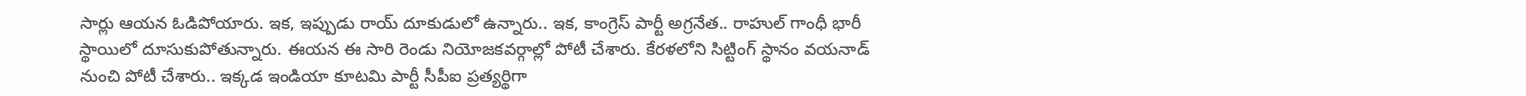సార్లు ఆయన ఓడిపోయారు. ఇక, ఇప్పుడు రాయ్ దూకుడులో ఉన్నారు.. ఇక, కాంగ్రెస్ పార్టీ అగ్రనేత.. రాహుల్ గాంధీ భారీ స్థాయిలో దూసుకుపోతున్నారు. ఈయన ఈ సారి రెండు నియోజకవర్గాల్లో పోటీ చేశారు. కేరళలోని సిట్టింగ్ స్థానం వయనాడ్ నుంచి పోటీ చేశారు.. ఇక్కడ ఇండియా కూటమి పార్టీ సీపీఐ ప్రత్యర్థిగా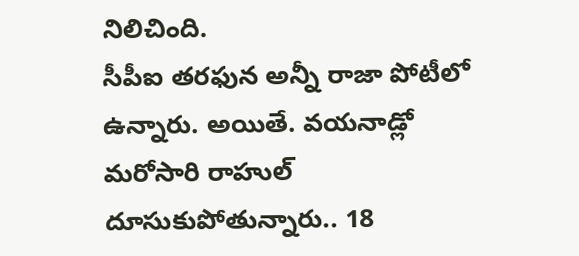నిలిచింది.
సీపీఐ తరఫున అన్నీ రాజా పోటీలో ఉన్నారు. అయితే. వయనాడ్లో మరోసారి రాహుల్ దూసుకుపోతున్నారు.. 18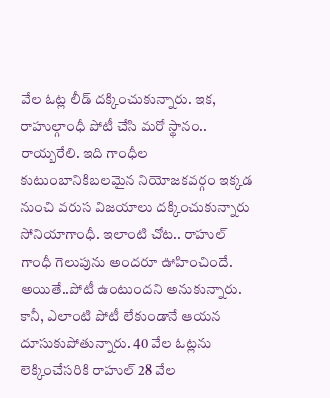వేల ఓట్ల లీడ్ దక్కించుకున్నారు. ఇక, రాహుల్గాంధీ పోటీ చేసి మరో స్థానం.. రాయ్బరేలి. ఇది గాంధీల కుటుంబానికిబలమైన నియోజకవర్గం ఇక్కడ నుంచి వరుస విజయాలు దక్కించుకున్నారు సోనియాగాంధీ. ఇలాంటి చోట.. రాహుల్ గాంధీ గెలుపును అందరూ ఊహించిందే. అయితే..పోటీ ఉంటుందని అనుకున్నారు. కానీ, ఎలాంటి పోటీ లేకుండానే ఆయన దూసుకుపోతున్నారు. 40 వేల ఓట్లను లెక్కించేసరికి రాహుల్ 28 వేల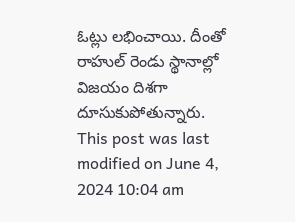ఓట్లు లభించాయి. దీంతో రాహుల్ రెండు స్థానాల్లో విజయం దిశగా దూసుకుపోతున్నారు.
This post was last modified on June 4, 2024 10:04 am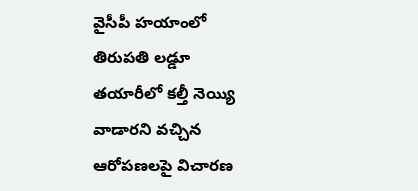వైసీపీ హయాంలో తిరుపతి లడ్డూ తయారీలో కల్తీ నెయ్యి వాడారని వచ్చిన ఆరోపణలపై విచారణ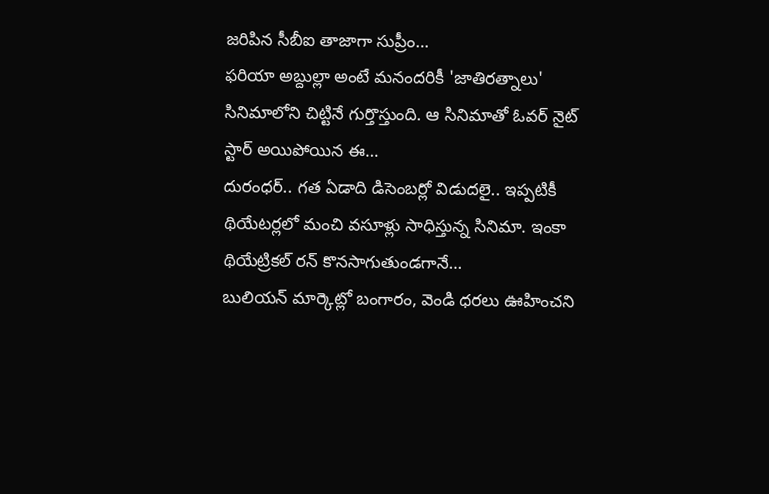జరిపిన సీబీఐ తాజాగా సుప్రీం…
ఫరియా అబ్దుల్లా అంటే మనందరికీ 'జాతిరత్నాలు' సినిమాలోని చిట్టినే గుర్తొస్తుంది. ఆ సినిమాతో ఓవర్ నైట్ స్టార్ అయిపోయిన ఈ…
దురంధర్.. గత ఏడాది డిసెంబర్లో విడుదలై.. ఇప్పటికీ థియేటర్లలో మంచి వసూళ్లు సాధిస్తున్న సినిమా. ఇంకా థియేట్రికల్ రన్ కొనసాగుతుండగానే…
బులియన్ మార్కెట్లో బంగారం, వెండి ధరలు ఊహించని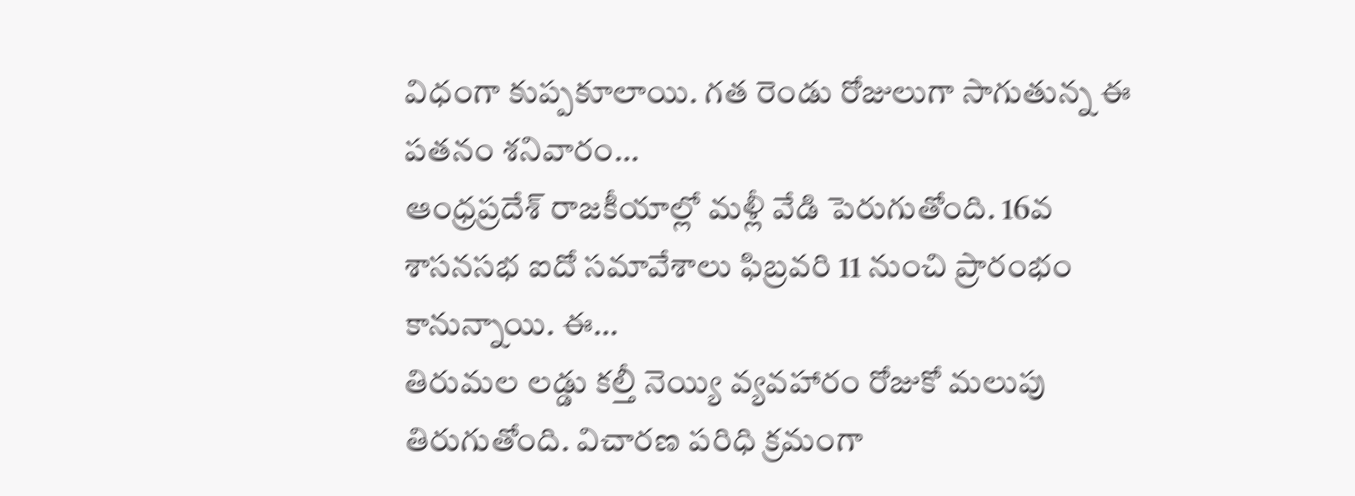విధంగా కుప్పకూలాయి. గత రెండు రోజులుగా సాగుతున్న ఈ పతనం శనివారం…
ఆంధ్రప్రదేశ్ రాజకీయాల్లో మళ్లీ వేడి పెరుగుతోంది. 16వ శాసనసభ ఐదో సమావేశాలు ఫిబ్రవరి 11 నుంచి ప్రారంభం కానున్నాయి. ఈ…
తిరుమల లడ్డు కల్తీ నెయ్యి వ్యవహారం రోజుకో మలుపు తిరుగుతోంది. విచారణ పరిధి క్రమంగా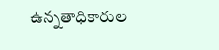ఉన్నతాధికారుల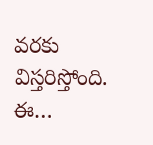వరకు విస్తరిస్తోంది. ఈ…